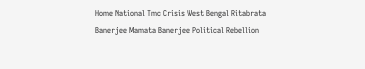Home National Tmc Crisis West Bengal Ritabrata Banerjee Mamata Banerjee Political Rebellion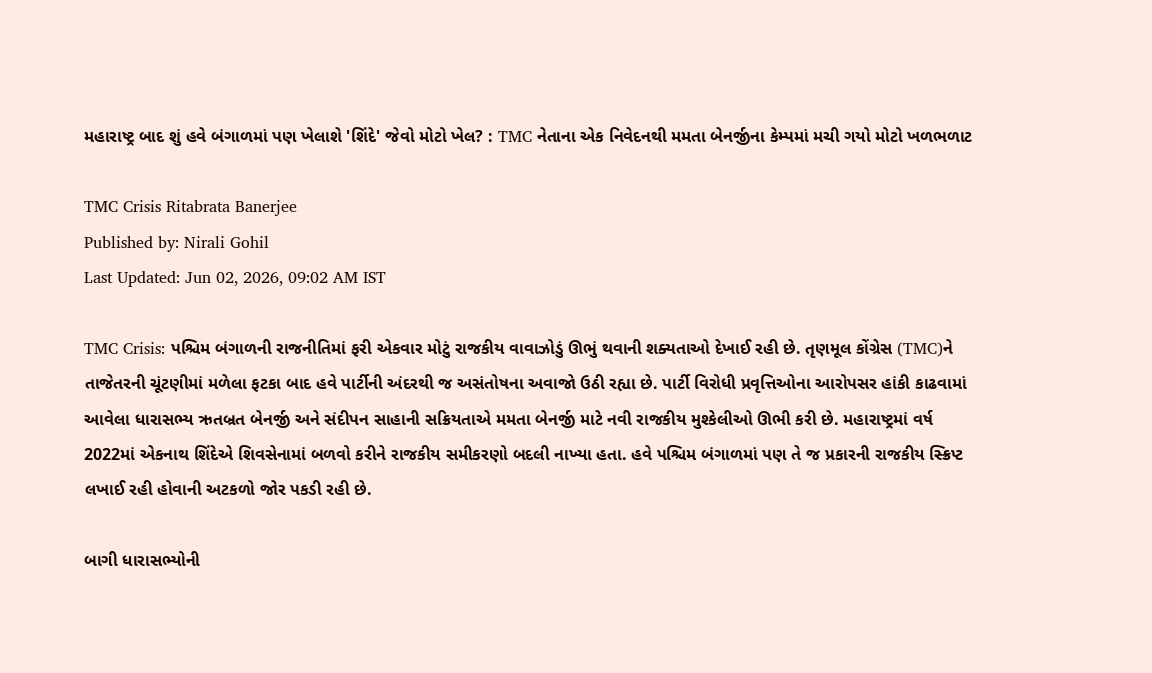મહારાષ્ટ્ર બાદ શું હવે બંગાળમાં પણ ખેલાશે 'શિંદે' જેવો મોટો ખેલ? : TMC નેતાના એક નિવેદનથી મમતા બેનર્જીના કેમ્પમાં મચી ગયો મોટો ખળભળાટ

TMC Crisis Ritabrata Banerjee
Published by: Nirali Gohil
Last Updated: Jun 02, 2026, 09:02 AM IST

TMC Crisis: પશ્ચિમ બંગાળની રાજનીતિમાં ફરી એકવાર મોટું રાજકીય વાવાઝોડું ઊભું થવાની શક્યતાઓ દેખાઈ રહી છે. તૃણમૂલ કોંગ્રેસ (TMC)ને તાજેતરની ચૂંટણીમાં મળેલા ફટકા બાદ હવે પાર્ટીની અંદરથી જ અસંતોષના અવાજો ઉઠી રહ્યા છે. પાર્ટી વિરોધી પ્રવૃત્તિઓના આરોપસર હાંકી કાઢવામાં આવેલા ધારાસભ્ય ઋતબ્રત બેનર્જી અને સંદીપન સાહાની સક્રિયતાએ મમતા બેનર્જી માટે નવી રાજકીય મુશ્કેલીઓ ઊભી કરી છે. મહારાષ્ટ્રમાં વર્ષ 2022માં એકનાથ શિંદેએ શિવસેનામાં બળવો કરીને રાજકીય સમીકરણો બદલી નાખ્યા હતા. હવે પશ્ચિમ બંગાળમાં પણ તે જ પ્રકારની રાજકીય સ્ક્રિપ્ટ લખાઈ રહી હોવાની અટકળો જોર પકડી રહી છે.

બાગી ધારાસભ્યોની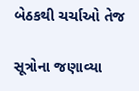બેઠકથી ચર્ચાઓ તેજ

સૂત્રોના જણાવ્યા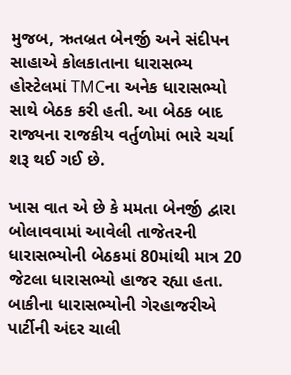મુજબ, ઋતબ્રત બેનર્જી અને સંદીપન સાહાએ કોલકાતાના ધારાસભ્ય હોસ્ટેલમાં TMCના અનેક ધારાસભ્યો સાથે બેઠક કરી હતી. આ બેઠક બાદ રાજ્યના રાજકીય વર્તુળોમાં ભારે ચર્ચા શરૂ થઈ ગઈ છે.

ખાસ વાત એ છે કે મમતા બેનર્જી દ્વારા બોલાવવામાં આવેલી તાજેતરની ધારાસભ્યોની બેઠકમાં 80માંથી માત્ર 20 જેટલા ધારાસભ્યો હાજર રહ્યા હતા. બાકીના ધારાસભ્યોની ગેરહાજરીએ પાર્ટીની અંદર ચાલી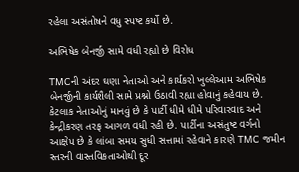રહેલા અસંતોષને વધુ સ્પષ્ટ કર્યો છે.

અભિષેક બેનર્જી સામે વધી રહ્યો છે વિરોધ

TMCની અંદર ઘણા નેતાઓ અને કાર્યકરો ખુલ્લેઆમ અભિષેક બેનર્જીની કાર્યશૈલી સામે પ્રશ્નો ઉઠાવી રહ્યા હોવાનું કહેવાય છે. કેટલાક નેતાઓનું માનવું છે કે પાર્ટી ધીમે ધીમે પરિવારવાદ અને કેન્દ્રીકરણ તરફ આગળ વધી રહી છે. પાર્ટીના અસંતુષ્ટ વર્ગનો આક્ષેપ છે કે લાંબા સમય સુધી સત્તામાં રહેવાને કારણે TMC જમીન સ્તરની વાસ્તવિકતાઓથી દૂર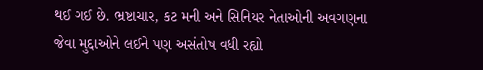થઈ ગઈ છે. ભ્રષ્ટાચાર, કટ મની અને સિનિયર નેતાઓની અવગણના જેવા મુદ્દાઓને લઈને પણ અસંતોષ વધી રહ્યો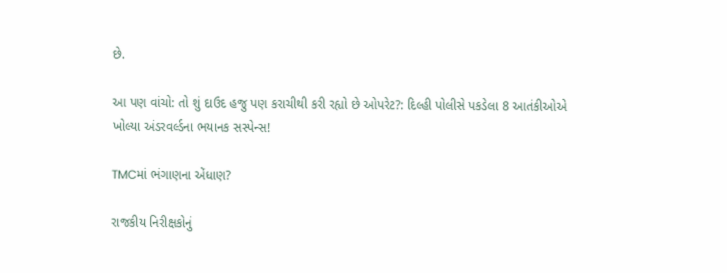છે.

આ પણ વાંચો: તો શું દાઉદ હજુ પણ કરાચીથી કરી રહ્યો છે ઓપરેટ?: દિલ્હી પોલીસે પકડેલા 8 આતંકીઓએ ખોલ્યા અંડરવર્લ્ડના ભયાનક સસ્પેન્સ!

TMCમાં ભંગાણના એંધાણ?

રાજકીય નિરીક્ષકોનું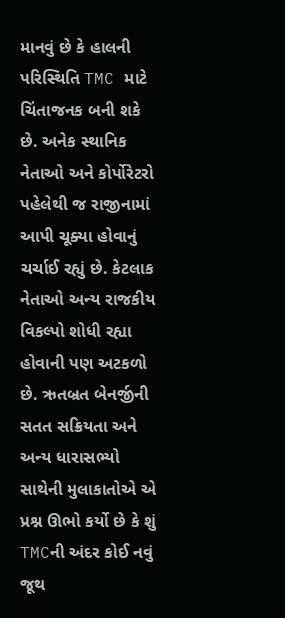માનવું છે કે હાલની પરિસ્થિતિ TMC માટે ચિંતાજનક બની શકે છે. અનેક સ્થાનિક નેતાઓ અને કોર્પોરેટરો પહેલેથી જ રાજીનામાં આપી ચૂક્યા હોવાનું ચર્ચાઈ રહ્યું છે. કેટલાક નેતાઓ અન્ય રાજકીય વિકલ્પો શોધી રહ્યા હોવાની પણ અટકળો છે. ઋતબ્રત બેનર્જીની સતત સક્રિયતા અને અન્ય ધારાસભ્યો સાથેની મુલાકાતોએ એ પ્રશ્ન ઊભો કર્યો છે કે શું TMCની અંદર કોઈ નવું જૂથ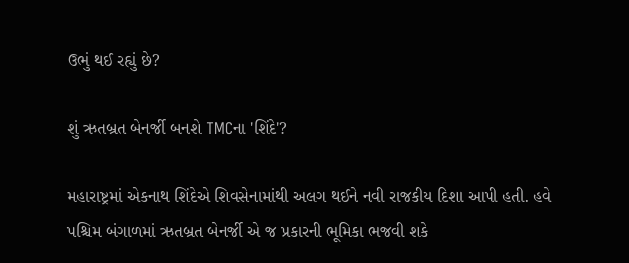ઉભું થઈ રહ્યું છે?

શું ઋતબ્રત બેનર્જી બનશે TMCના 'શિંદે'?

મહારાષ્ટ્રમાં એકનાથ શિંદેએ શિવસેનામાંથી અલગ થઈને નવી રાજકીય દિશા આપી હતી. હવે પશ્ચિમ બંગાળમાં ઋતબ્રત બેનર્જી એ જ પ્રકારની ભૂમિકા ભજવી શકે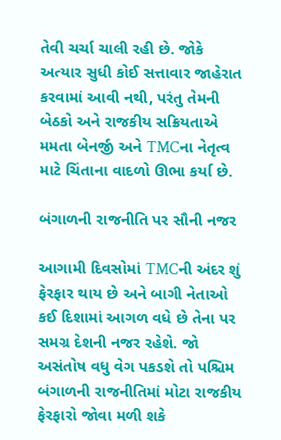તેવી ચર્ચા ચાલી રહી છે. જોકે અત્યાર સુધી કોઈ સત્તાવાર જાહેરાત કરવામાં આવી નથી, પરંતુ તેમની બેઠકો અને રાજકીય સક્રિયતાએ મમતા બેનર્જી અને TMCના નેતૃત્વ માટે ચિંતાના વાદળો ઊભા કર્યા છે.

બંગાળની રાજનીતિ પર સૌની નજર

આગામી દિવસોમાં TMCની અંદર શું ફેરફાર થાય છે અને બાગી નેતાઓ કઈ દિશામાં આગળ વધે છે તેના પર સમગ્ર દેશની નજર રહેશે. જો અસંતોષ વધુ વેગ પકડશે તો પશ્ચિમ બંગાળની રાજનીતિમાં મોટા રાજકીય ફેરફારો જોવા મળી શકે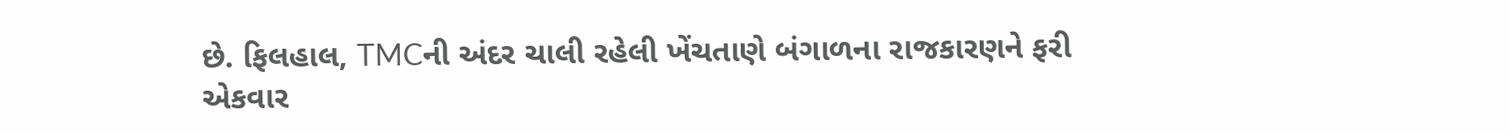છે. ફિલહાલ, TMCની અંદર ચાલી રહેલી ખેંચતાણે બંગાળના રાજકારણને ફરી એકવાર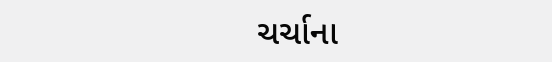ચર્ચાના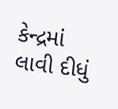કેન્દ્રમાં લાવી દીધું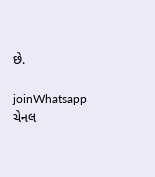છે.

joinWhatsapp ચેનલ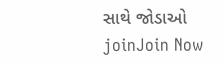સાથે જોડાઓ
joinJoin Now